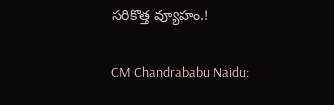సరికొత్త వ్యూహం.!

CM Chandrababu Naidu: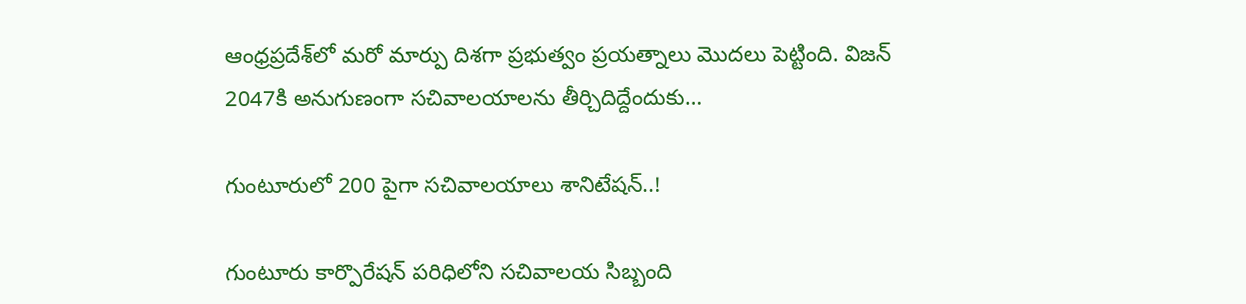ఆంధ్రప్రదేశ్‌లో మరో మార్పు దిశగా ప్రభుత్వం ప్రయత్నాలు మొదలు పెట్టింది. విజన్ 2047కి అనుగుణంగా సచివాలయాలను తీర్చిదిద్దేందుకు…

గుంటూరులో 200 పైగా సచివాలయాలు శానిటేషన్..!

గుంటూరు కార్పొరేషన్ పరిధిలోని సచివాలయ సిబ్బంది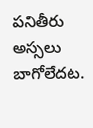పనితీరు అస్సలు బాగోలేదట.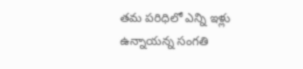తమ పరిధిలో ఎన్ని ఇళ్లు ఉన్నాయన్న సంగతి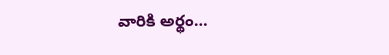వారికి అర్థం…